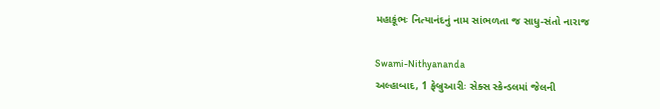મહાકૂંભઃ નિત્યાનંદનું નામ સાંભળતા જ સાધુ-સંતો નારાજ

Swami-Nithyananda
અલ્હાબાદ, 1 ફેબ્રુઆરીઃ સેક્સ સ્કેન્ડલમાં જેલની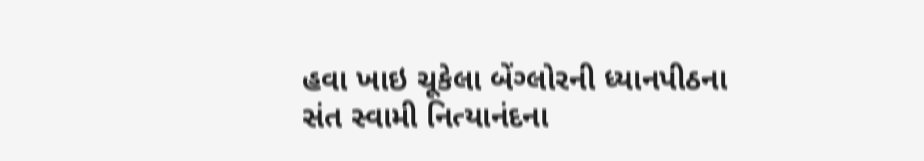હવા ખાઇ ચૂકેલા બેંગ્લોરની ધ્યાનપીઠના સંત સ્વામી નિત્યાનંદના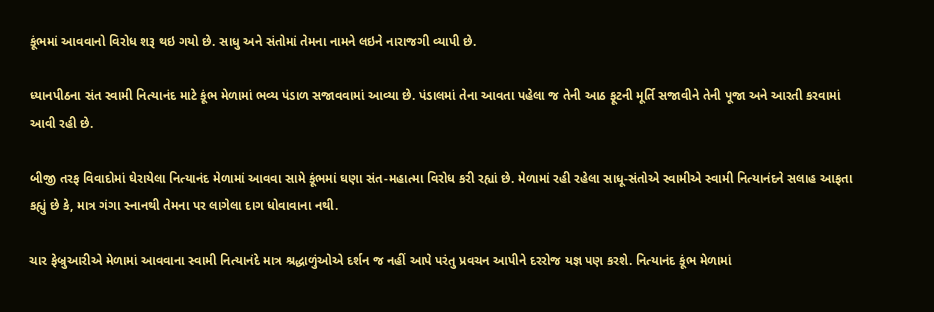કૂંભમાં આવવાનો વિરોધ શરૂ થઇ ગયો છે. સાધુ અને સંતોમાં તેમના નામને લઇને નારાજગી વ્યાપી છે.

ધ્યાનપીઠના સંત સ્વામી નિત્યાનંદ માટે કૂંભ મેળામાં ભવ્ય પંડાળ સજાવવામાં આવ્યા છે. પંડાલમાં તેના આવતા પહેલા જ તેની આઠ ફૂટની મૂર્તિ સજાવીને તેની પૂજા અને આરતી કરવામાં આવી રહી છે.

બીજી તરફ વિવાદોમાં ઘેરાયેલા નિત્યાનંદ મેળામાં આવવા સામે કૂંભમાં ઘણા સંત-મહાત્મા વિરોધ કરી રહ્યાં છે. મેળામાં રહી રહેલા સાધૂ-સંતોએ સ્વામીએ સ્વામી નિત્યાનંદને સલાહ આફતા કહ્યું છે કે, માત્ર ગંગા સ્નાનથી તેમના પર લાગેલા દાગ ધોવાવાના નથી.

ચાર ફેબ્રુઆરીએ મેળામાં આવવાના સ્વામી નિત્યાનંદે માત્ર શ્રદ્ધાળુંઓએ દર્શન જ નહીં આપે પરંતુ પ્રવચન આપીને દરરોજ યજ્ઞ પણ કરશે. નિત્યાનંદ કૂંભ મેળામાં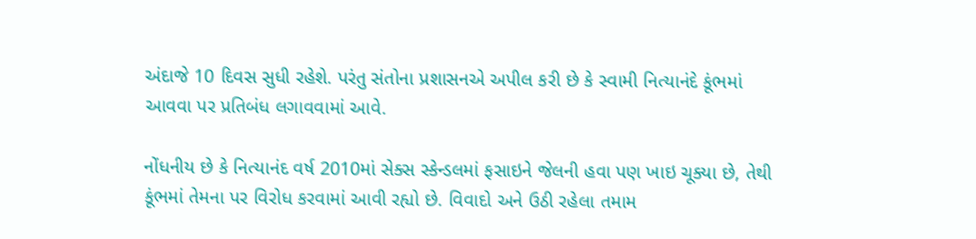અંદાજે 10 દિવસ સુધી રહેશે. પરંતુ સંતોના પ્રશાસનએ અપીલ કરી છે કે સ્વામી નિત્યાનંદે કૂંભમાં આવવા પર પ્રતિબંધ લગાવવામાં આવે.

નોંધનીય છે કે નિત્યાનંદ વર્ષ 2010માં સેક્સ સ્કેન્ડલમાં ફસાઇને જેલની હવા પણ ખાઇ ચૂક્યા છે, તેથી કૂંભમાં તેમના પર વિરોધ કરવામાં આવી રહ્યો છે. વિવાદો અને ઉઠી રહેલા તમામ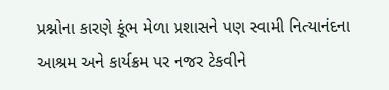પ્રશ્નોના કારણે કૂંભ મેળા પ્રશાસને પણ સ્વામી નિત્યાનંદના આશ્રમ અને કાર્યક્રમ પર નજર ટેકવીને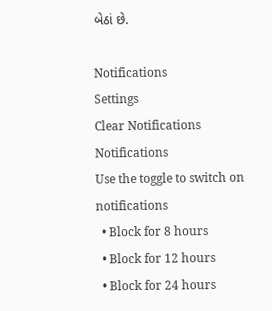બેઠાં છે.

Notifications
Settings
Clear Notifications
Notifications
Use the toggle to switch on notifications
  • Block for 8 hours
  • Block for 12 hours
  • Block for 24 hours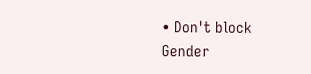• Don't block
Gender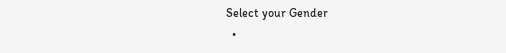Select your Gender
  •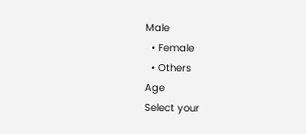Male
  • Female
  • Others
Age
Select your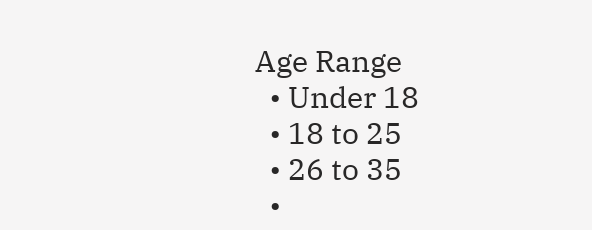Age Range
  • Under 18
  • 18 to 25
  • 26 to 35
  •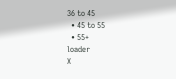36 to 45
  • 45 to 55
  • 55+
loader
X